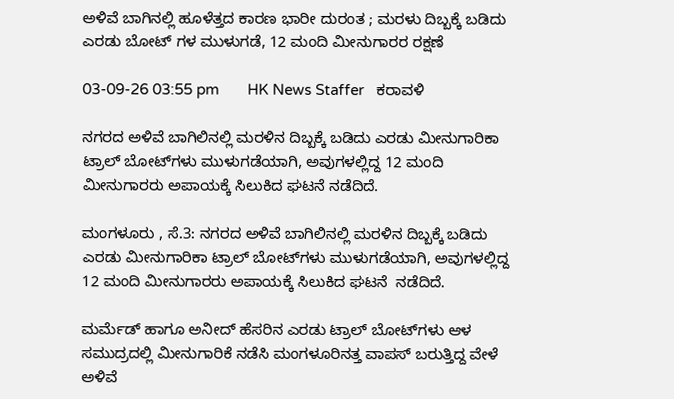ಅಳಿವೆ ಬಾಗಿನಲ್ಲಿ ಹೂಳೆತ್ತದ ಕಾರಣ ಭಾರೀ ದುರಂತ ; ಮರಳು ದಿಬ್ಬಕ್ಕೆ ಬಡಿದು ಎರಡು ಬೋಟ್ ಗಳ ಮುಳುಗಡೆ, 12 ಮಂದಿ ಮೀ‌ನುಗಾರರ ರಕ್ಷಣೆ

03-09-26 03:55 pm       HK News Staffer   ಕರಾವಳಿ

ನಗರದ ಅಳಿವೆ ಬಾಗಿಲಿನಲ್ಲಿ ಮರಳಿನ ದಿಬ್ಬಕ್ಕೆ ಬಡಿದು ಎರಡು ಮೀನುಗಾರಿಕಾ ಟ್ರಾಲ್ ಬೋಟ್‌ಗಳು ಮುಳುಗಡೆಯಾಗಿ, ಅವುಗಳಲ್ಲಿದ್ದ 12 ಮಂದಿ ಮೀನುಗಾರರು ಅಪಾಯಕ್ಕೆ ಸಿಲುಕಿದ ಘಟನೆ ನಡೆದಿದೆ.

ಮಂಗಳೂರು , ಸೆ.3: ನಗರದ ಅಳಿವೆ ಬಾಗಿಲಿನಲ್ಲಿ ಮರಳಿನ ದಿಬ್ಬಕ್ಕೆ ಬಡಿದು ಎರಡು ಮೀನುಗಾರಿಕಾ ಟ್ರಾಲ್ ಬೋಟ್‌ಗಳು ಮುಳುಗಡೆಯಾಗಿ, ಅವುಗಳಲ್ಲಿದ್ದ 12 ಮಂದಿ ಮೀನುಗಾರರು ಅಪಾಯಕ್ಕೆ ಸಿಲುಕಿದ ಘಟನೆ  ನಡೆದಿದೆ.

ಮರ್ಮೆಡ್ ಹಾಗೂ ಅನೀದ್ ಹೆಸರಿನ ಎರಡು ಟ್ರಾಲ್ ಬೋಟ್‌ಗಳು ಆಳ ಸಮುದ್ರದಲ್ಲಿ ಮೀನುಗಾರಿಕೆ ನಡೆಸಿ ಮಂಗಳೂರಿನತ್ತ ವಾಪಸ್ ಬರುತ್ತಿದ್ದ ವೇಳೆ ಅಳಿವೆ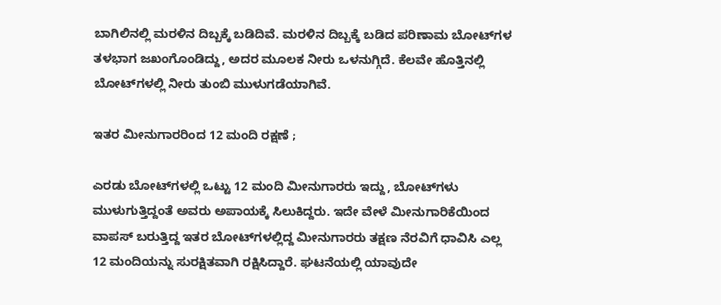ಬಾಗಿಲಿನಲ್ಲಿ ಮರಳಿನ ದಿಬ್ಬಕ್ಕೆ ಬಡಿದಿವೆ. ಮರಳಿನ ದಿಬ್ಬಕ್ಕೆ ಬಡಿದ ಪರಿಣಾಮ ಬೋಟ್‌ಗಳ ತಳಭಾಗ ಜಖಂಗೊಂಡಿದ್ದು, ಅದರ ಮೂಲಕ ನೀರು ಒಳನುಗ್ಗಿದೆ. ಕೆಲವೇ ಹೊತ್ತಿನಲ್ಲಿ ಬೋಟ್‌ಗಳಲ್ಲಿ ನೀರು ತುಂಬಿ ಮುಳುಗಡೆಯಾಗಿವೆ.

ಇತರ ಮೀನುಗಾರರಿಂದ 12 ಮಂದಿ ರಕ್ಷಣೆ ;

ಎರಡು ಬೋಟ್‌ಗಳಲ್ಲಿ ಒಟ್ಟು 12 ಮಂದಿ ಮೀನುಗಾರರು ಇದ್ದು, ಬೋಟ್‌ಗಳು ಮುಳುಗುತ್ತಿದ್ದಂತೆ ಅವರು ಅಪಾಯಕ್ಕೆ ಸಿಲುಕಿದ್ದರು. ಇದೇ ವೇಳೆ ಮೀನುಗಾರಿಕೆಯಿಂದ ವಾಪಸ್ ಬರುತ್ತಿದ್ದ ಇತರ ಬೋಟ್‌ಗಳಲ್ಲಿದ್ದ ಮೀನುಗಾರರು ತಕ್ಷಣ ನೆರವಿಗೆ ಧಾವಿಸಿ ಎಲ್ಲ 12 ಮಂದಿಯನ್ನು ಸುರಕ್ಷಿತವಾಗಿ ರಕ್ಷಿಸಿದ್ದಾರೆ. ಘಟನೆಯಲ್ಲಿ ಯಾವುದೇ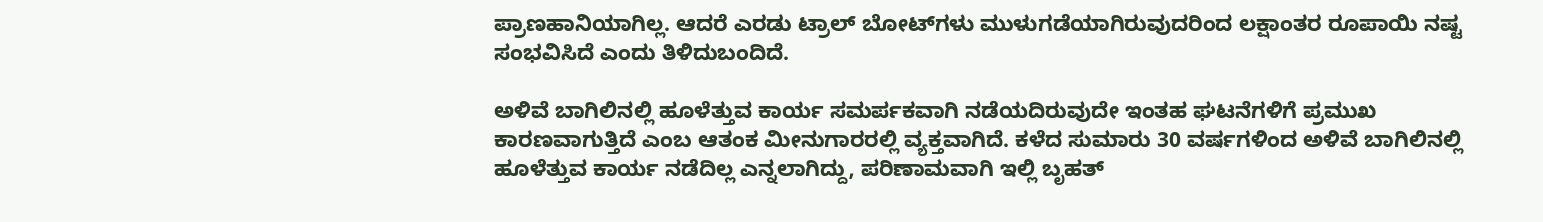ಪ್ರಾಣಹಾನಿಯಾಗಿಲ್ಲ. ಆದರೆ ಎರಡು ಟ್ರಾಲ್ ಬೋಟ್‌ಗಳು ಮುಳುಗಡೆಯಾಗಿರುವುದರಿಂದ ಲಕ್ಷಾಂತರ ರೂಪಾಯಿ ನಷ್ಟ ಸಂಭವಿಸಿದೆ ಎಂದು ತಿಳಿದುಬಂದಿದೆ.

ಅಳಿವೆ ಬಾಗಿಲಿನಲ್ಲಿ ಹೂಳೆತ್ತುವ ಕಾರ್ಯ ಸಮರ್ಪಕವಾಗಿ ನಡೆಯದಿರುವುದೇ ಇಂತಹ ಘಟನೆಗಳಿಗೆ ಪ್ರಮುಖ ಕಾರಣವಾಗುತ್ತಿದೆ ಎಂಬ ಆತಂಕ ಮೀನುಗಾರರಲ್ಲಿ ವ್ಯಕ್ತವಾಗಿದೆ. ಕಳೆದ ಸುಮಾರು 30 ವರ್ಷಗಳಿಂದ ಅಳಿವೆ ಬಾಗಿಲಿನಲ್ಲಿ ಹೂಳೆತ್ತುವ ಕಾರ್ಯ ನಡೆದಿಲ್ಲ ಎನ್ನಲಾಗಿದ್ದು, ಪರಿಣಾಮವಾಗಿ ಇಲ್ಲಿ ಬೃಹತ್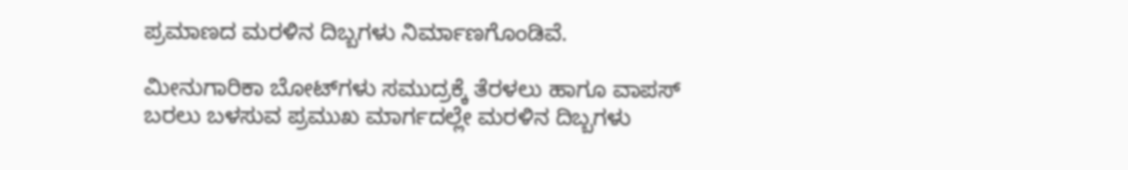ಪ್ರಮಾಣದ ಮರಳಿನ ದಿಬ್ಬಗಳು ನಿರ್ಮಾಣಗೊಂಡಿವೆ.

ಮೀನುಗಾರಿಕಾ ಬೋಟ್‌ಗಳು ಸಮುದ್ರಕ್ಕೆ ತೆರಳಲು ಹಾಗೂ ವಾಪಸ್ ಬರಲು ಬಳಸುವ ಪ್ರಮುಖ ಮಾರ್ಗದಲ್ಲೇ ಮರಳಿನ ದಿಬ್ಬಗಳು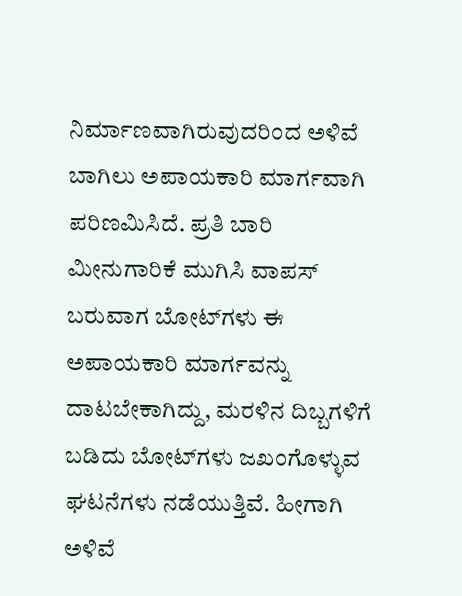ನಿರ್ಮಾಣವಾಗಿರುವುದರಿಂದ ಅಳಿವೆ ಬಾಗಿಲು ಅಪಾಯಕಾರಿ ಮಾರ್ಗವಾಗಿ ಪರಿಣಮಿಸಿದೆ. ಪ್ರತಿ ಬಾರಿ ಮೀನುಗಾರಿಕೆ ಮುಗಿಸಿ ವಾಪಸ್ ಬರುವಾಗ ಬೋಟ್‌ಗಳು ಈ ಅಪಾಯಕಾರಿ ಮಾರ್ಗವನ್ನು ದಾಟಬೇಕಾಗಿದ್ದು, ಮರಳಿನ ದಿಬ್ಬಗಳಿಗೆ ಬಡಿದು ಬೋಟ್‌ಗಳು ಜಖಂಗೊಳ್ಳುವ ಘಟನೆಗಳು ನಡೆಯುತ್ತಿವೆ. ಹೀಗಾಗಿ ಅಳಿವೆ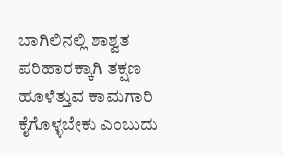ಬಾಗಿಲಿನಲ್ಲಿ ಶಾಶ್ವತ ಪರಿಹಾರಕ್ಕಾಗಿ ತಕ್ಷಣ ಹೂಳೆತ್ತುವ ಕಾಮಗಾರಿ ಕೈಗೊಳ್ಳಬೇಕು ಎಂಬುದು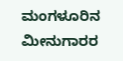ಮಂಗಳೂರಿನ ಮೀನುಗಾರರ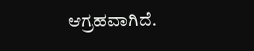ಆಗ್ರಹವಾಗಿದೆ.